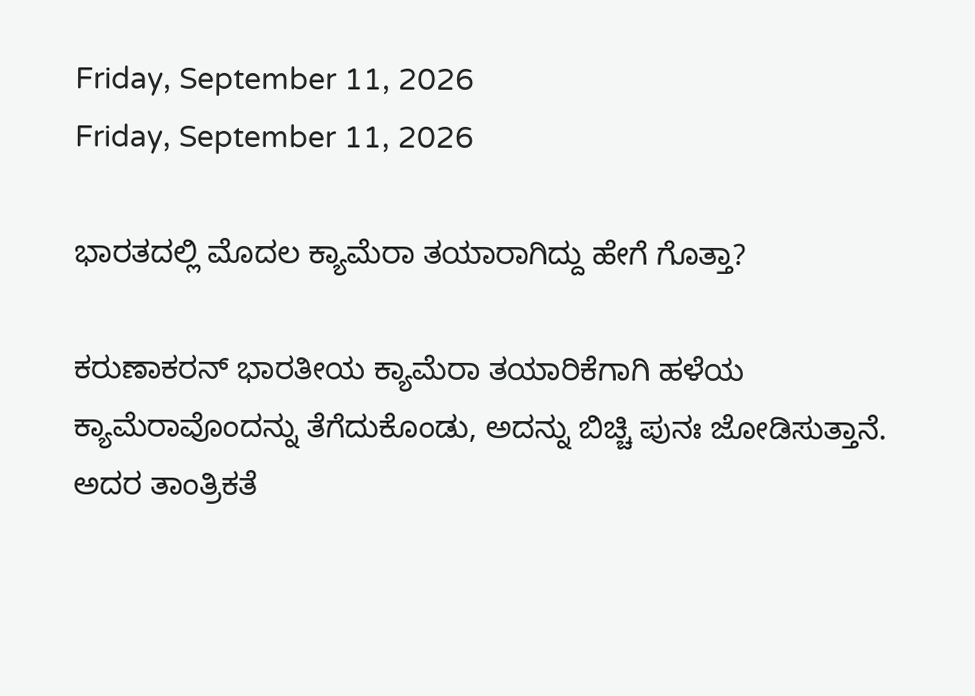Friday, September 11, 2026
Friday, September 11, 2026

ಭಾರತದಲ್ಲಿ ಮೊದಲ ಕ್ಯಾಮೆರಾ ತಯಾರಾಗಿದ್ದು ಹೇಗೆ ಗೊತ್ತಾ?

ಕರುಣಾಕರನ್‌ ಭಾರತೀಯ ಕ್ಯಾಮೆರಾ ತಯಾರಿಕೆಗಾಗಿ ಹಳೆಯ ಕ್ಯಾಮೆರಾವೊಂದನ್ನು ತೆಗೆದುಕೊಂಡು, ಅದನ್ನು ಬಿಚ್ಚಿ ಪುನಃ ಜೋಡಿಸುತ್ತಾನೆ. ಅದರ ತಾಂತ್ರಿಕತೆ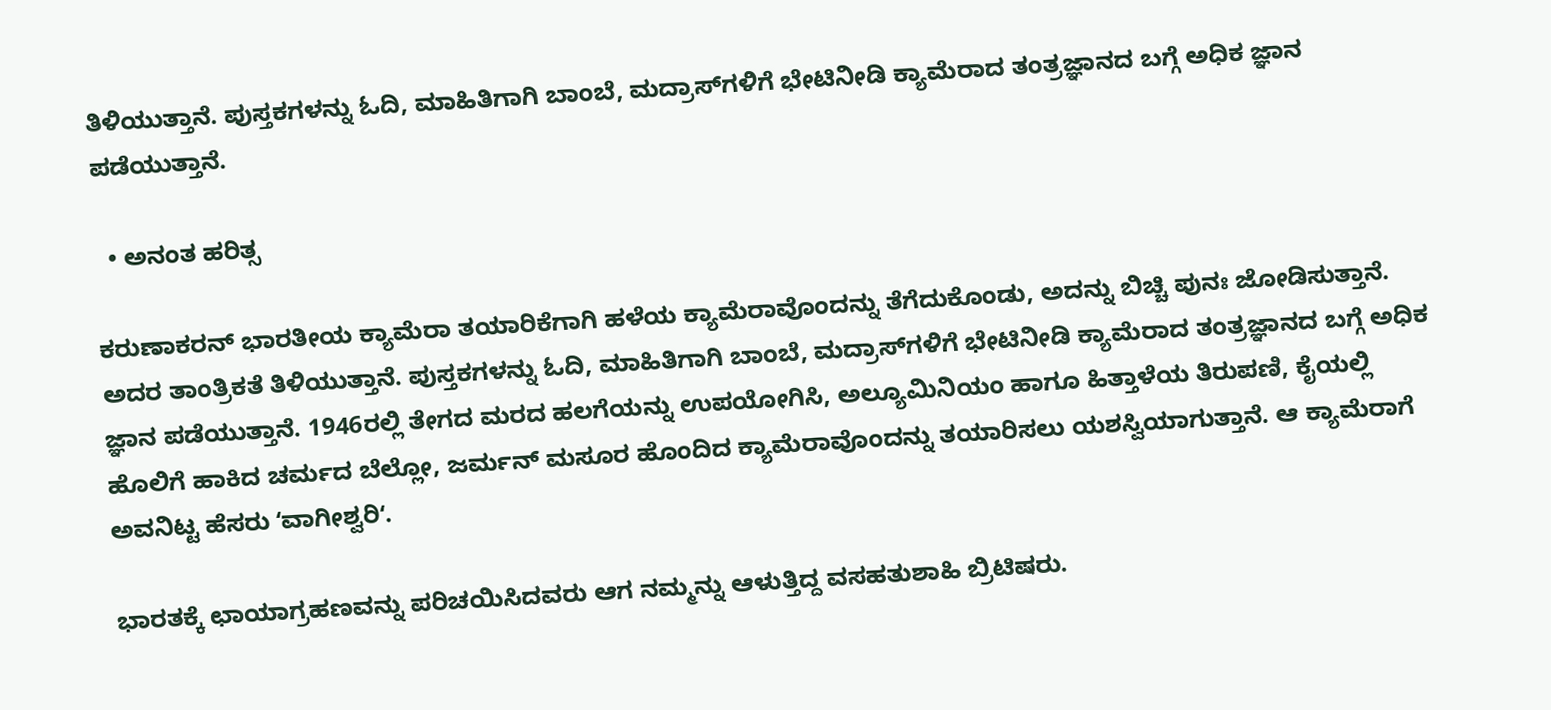ತಿಳಿಯುತ್ತಾನೆ. ಪುಸ್ತಕಗಳನ್ನು ಓದಿ, ಮಾಹಿತಿಗಾಗಿ ಬಾಂಬೆ, ಮದ್ರಾಸ್‌ಗಳಿಗೆ ಭೇಟಿನೀಡಿ ಕ್ಯಾಮೆರಾದ ತಂತ್ರಜ್ಞಾನದ ಬಗ್ಗೆ ಅಧಿಕ ಜ್ಞಾನ ಪಡೆಯುತ್ತಾನೆ.

  • ಅನಂತ ಹರಿತ್ಸ

ಕರುಣಾಕರನ್‌ ಭಾರತೀಯ ಕ್ಯಾಮೆರಾ ತಯಾರಿಕೆಗಾಗಿ ಹಳೆಯ ಕ್ಯಾಮೆರಾವೊಂದನ್ನು ತೆಗೆದುಕೊಂಡು, ಅದನ್ನು ಬಿಚ್ಚಿ ಪುನಃ ಜೋಡಿಸುತ್ತಾನೆ. ಅದರ ತಾಂತ್ರಿಕತೆ ತಿಳಿಯುತ್ತಾನೆ. ಪುಸ್ತಕಗಳನ್ನು ಓದಿ, ಮಾಹಿತಿಗಾಗಿ ಬಾಂಬೆ, ಮದ್ರಾಸ್‌ಗಳಿಗೆ ಭೇಟಿನೀಡಿ ಕ್ಯಾಮೆರಾದ ತಂತ್ರಜ್ಞಾನದ ಬಗ್ಗೆ ಅಧಿಕ ಜ್ಞಾನ ಪಡೆಯುತ್ತಾನೆ. 1946ರಲ್ಲಿ ತೇಗದ ಮರದ ಹಲಗೆಯನ್ನು ಉಪಯೋಗಿಸಿ, ಅಲ್ಯೂಮಿನಿಯಂ ಹಾಗೂ ಹಿತ್ತಾಳೆಯ ತಿರುಪಣಿ, ಕೈಯಲ್ಲಿ ಹೊಲಿಗೆ ಹಾಕಿದ ಚರ್ಮದ ಬೆಲ್ಲೋ, ಜರ್ಮನ್‌ ಮಸೂರ ಹೊಂದಿದ ಕ್ಯಾಮೆರಾವೊಂದನ್ನು ತಯಾರಿಸಲು ಯಶಸ್ವಿಯಾಗುತ್ತಾನೆ. ಆ ಕ್ಯಾಮೆರಾಗೆ ಅವನಿಟ್ಟ ಹೆಸರು ʻವಾಗೀಶ್ವರಿʻ.

ಭಾರತಕ್ಕೆ ಛಾಯಾಗ್ರಹಣವನ್ನು ಪರಿಚಯಿಸಿದವರು ಆಗ ನಮ್ಮನ್ನು ಆಳುತ್ತಿದ್ದ ವಸಹತುಶಾಹಿ ಬ್ರಿಟಿಷರು.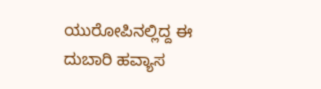ಯುರೋಪಿನಲ್ಲಿದ್ದ ಈ ದುಬಾರಿ ಹವ್ಯಾಸ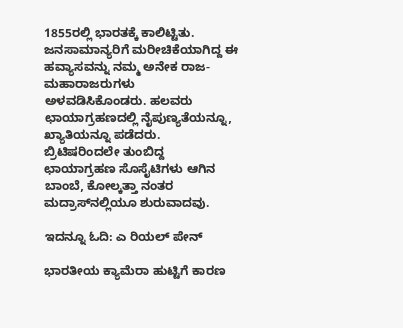1855ರಲ್ಲಿ ಭಾರತಕ್ಕೆ ಕಾಲಿಟ್ಟಿತು. ಜನಸಾಮಾನ್ಯರಿಗೆ ಮರೀಚಿಕೆಯಾಗಿದ್ದ ಈ ಹವ್ಯಾಸವನ್ನು ನಮ್ಮ ಅನೇಕ ರಾಜ-ಮಹಾರಾಜರುಗಳು ಅಳವಡಿಸಿಕೊಂಡರು. ಹಲವರು ಛಾಯಾಗ್ರಹಣದಲ್ಲಿ ನೈಪುಣ್ಯತೆಯನ್ನೂ, ಖ್ಯಾತಿಯನ್ನೂ ಪಡೆದರು. ಬ್ರಿಟಿಷರಿಂದಲೇ ತುಂಬಿದ್ದ ಛಾಯಾಗ್ರಹಣ ಸೊಸೈಟಿಗಳು ಆಗಿನ ಬಾಂಬೆ, ಕೋಲ್ಕತ್ತಾ ನಂತರ ಮದ್ರಾಸ್‌ನಲ್ಲಿಯೂ ಶುರುವಾದವು.

ಇದನ್ನೂ ಓದಿ: ಎ ರಿಯಲ್ ಪೇನ್

ಭಾರತೀಯ ಕ್ಯಾಮೆರಾ ಹುಟ್ಟಿಗೆ ಕಾರಣ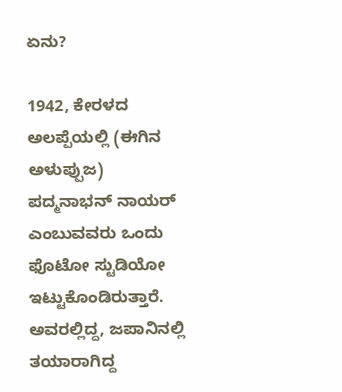ಏನು?

1942, ಕೇರಳದ ಅಲಪ್ಪೆಯಲ್ಲಿ (ಈಗಿನ ಅಳುಪ್ಪುಜ) ಪದ್ಮನಾಭನ್‌ ನಾಯರ್‌ ಎಂಬುವವರು ಒಂದು ಫೊಟೋ ಸ್ಟುಡಿಯೋ ಇಟ್ಟುಕೊಂಡಿರುತ್ತಾರೆ. ಅವರಲ್ಲಿದ್ದ, ಜಪಾನಿನಲ್ಲಿ ತಯಾರಾಗಿದ್ದ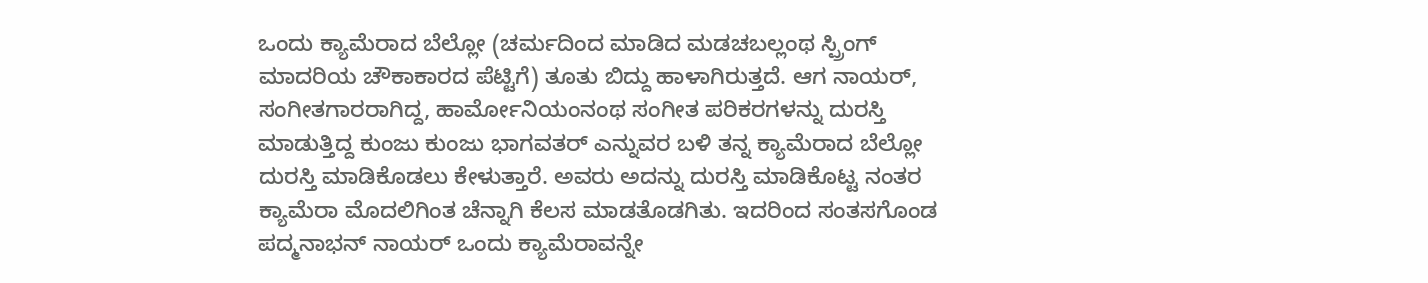ಒಂದು ಕ್ಯಾಮೆರಾದ ಬೆಲ್ಲೋ (ಚರ್ಮದಿಂದ ಮಾಡಿದ ಮಡಚಬಲ್ಲಂಥ ಸ್ಪ್ರಿಂಗ್‌ ಮಾದರಿಯ ಚೌಕಾಕಾರದ ಪೆಟ್ಟಿಗೆ) ತೂತು ಬಿದ್ದು ಹಾಳಾಗಿರುತ್ತದೆ. ಆಗ ನಾಯರ್‌, ಸಂಗೀತಗಾರರಾಗಿದ್ದ, ಹಾರ್ಮೋನಿಯಂನಂಥ ಸಂಗೀತ ಪರಿಕರಗಳನ್ನು ದುರಸ್ತಿ ಮಾಡುತ್ತಿದ್ದ ಕುಂಜು ಕುಂಜು ಭಾಗವತರ್‌ ಎನ್ನುವರ ಬಳಿ ತನ್ನ ಕ್ಯಾಮೆರಾದ ಬೆಲ್ಲೋ ದುರಸ್ತಿ ಮಾಡಿಕೊಡಲು ಕೇಳುತ್ತಾರೆ. ಅವರು ಅದನ್ನು ದುರಸ್ತಿ ಮಾಡಿಕೊಟ್ಟ ನಂತರ ಕ್ಯಾಮೆರಾ ಮೊದಲಿಗಿಂತ ಚೆನ್ನಾಗಿ ಕೆಲಸ ಮಾಡತೊಡಗಿತು. ಇದರಿಂದ ಸಂತಸಗೊಂಡ ಪದ್ಮನಾಭನ್‌ ನಾಯರ್‌ ಒಂದು ಕ್ಯಾಮೆರಾವನ್ನೇ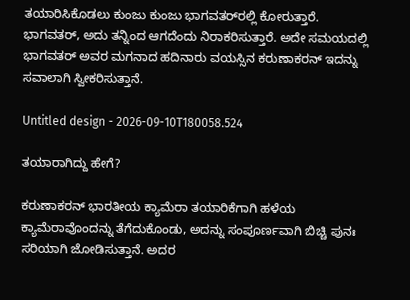ತಯಾರಿಸಿಕೊಡಲು ಕುಂಜು ಕುಂಜು ಭಾಗವತರ್‌ರಲ್ಲಿ ಕೋರುತ್ತಾರೆ. ಭಾಗವತರ್‌, ಅದು ತನ್ನಿಂದ ಆಗದೆಂದು ನಿರಾಕರಿಸುತ್ತಾರೆ. ಅದೇ ಸಮಯದಲ್ಲಿ ಭಾಗವತರ್‌ ಅವರ ಮಗನಾದ ಹದಿನಾರು ವಯಸ್ಸಿನ ಕರುಣಾಕರನ್‌ ಇದನ್ನು ಸವಾಲಾಗಿ ಸ್ವೀಕರಿಸುತ್ತಾನೆ.

Untitled design - 2026-09-10T180058.524

ತಯಾರಾಗಿದ್ದು ಹೇಗೆ?

ಕರುಣಾಕರನ್‌ ಭಾರತೀಯ ಕ್ಯಾಮೆರಾ ತಯಾರಿಕೆಗಾಗಿ ಹಳೆಯ ಕ್ಯಾಮೆರಾವೊಂದನ್ನು ತೆಗೆದುಕೊಂಡು, ಅದನ್ನು ಸಂಪೂರ್ಣವಾಗಿ ಬಿಚ್ಚಿ ಪುನಃ ಸರಿಯಾಗಿ ಜೋಡಿಸುತ್ತಾನೆ. ಅದರ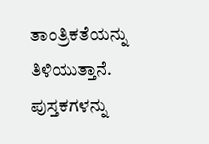ತಾಂತ್ರಿಕತೆಯನ್ನು ತಿಳಿಯುತ್ತಾನೆ. ಪುಸ್ತಕಗಳನ್ನು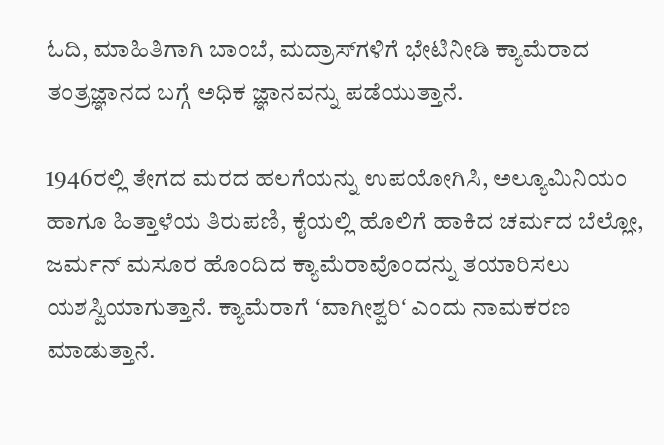ಓದಿ, ಮಾಹಿತಿಗಾಗಿ ಬಾಂಬೆ, ಮದ್ರಾಸ್‌ಗಳಿಗೆ ಭೇಟಿನೀಡಿ ಕ್ಯಾಮೆರಾದ ತಂತ್ರಜ್ಞಾನದ ಬಗ್ಗೆ ಅಧಿಕ ಜ್ಞಾನವನ್ನು ಪಡೆಯುತ್ತಾನೆ.

1946ರಲ್ಲಿ ತೇಗದ ಮರದ ಹಲಗೆಯನ್ನು ಉಪಯೋಗಿಸಿ, ಅಲ್ಯೂಮಿನಿಯಂ ಹಾಗೂ ಹಿತ್ತಾಳೆಯ ತಿರುಪಣಿ, ಕೈಯಲ್ಲಿ ಹೊಲಿಗೆ ಹಾಕಿದ ಚರ್ಮದ ಬೆಲ್ಲೋ, ಜರ್ಮನ್‌ ಮಸೂರ ಹೊಂದಿದ ಕ್ಯಾಮೆರಾವೊಂದನ್ನು ತಯಾರಿಸಲು ಯಶಸ್ವಿಯಾಗುತ್ತಾನೆ. ಕ್ಯಾಮೆರಾಗೆ ʻವಾಗೀಶ್ವರಿʻ ಎಂದು ನಾಮಕರಣ ಮಾಡುತ್ತಾನೆ.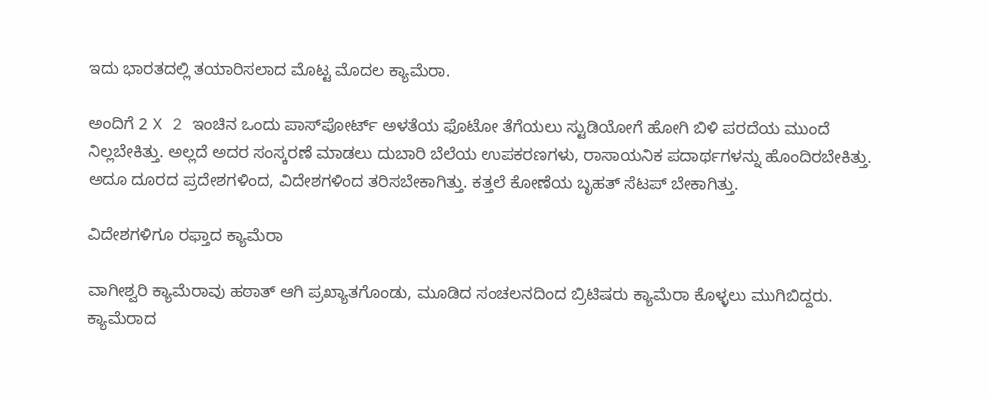ಇದು ಭಾರತದಲ್ಲಿ ತಯಾರಿಸಲಾದ ಮೊಟ್ಟ ಮೊದಲ ಕ್ಯಾಮೆರಾ.

ಅಂದಿಗೆ 2 X 2 ಇಂಚಿನ ಒಂದು ಪಾಸ್‌ಪೋರ್ಟ್‌ ಅಳತೆಯ ಫೊಟೋ ತೆಗೆಯಲು ಸ್ಟುಡಿಯೋಗೆ ಹೋಗಿ ಬಿಳಿ ಪರದೆಯ ಮುಂದೆ ನಿಲ್ಲಬೇಕಿತ್ತು. ಅಲ್ಲದೆ ಅದರ ಸಂಸ್ಕರಣೆ ಮಾಡಲು ದುಬಾರಿ ಬೆಲೆಯ ಉಪಕರಣಗಳು, ರಾಸಾಯನಿಕ ಪದಾರ್ಥಗಳನ್ನು ಹೊಂದಿರಬೇಕಿತ್ತು. ಅದೂ ದೂರದ ಪ್ರದೇಶಗಳಿಂದ, ವಿದೇಶಗಳಿಂದ ತರಿಸಬೇಕಾಗಿತ್ತು. ಕತ್ತಲೆ ಕೋಣೆಯ ಬೃಹತ್‌ ಸೆಟಪ್‌ ಬೇಕಾಗಿತ್ತು.

ವಿದೇಶಗಳಿಗೂ ರಫ್ತಾದ ಕ್ಯಾಮೆರಾ

ವಾಗೀಶ್ವರಿ ಕ್ಯಾಮೆರಾವು ಹಠಾತ್‌ ಆಗಿ ಪ್ರಖ್ಯಾತಗೊಂಡು, ಮೂಡಿದ ಸಂಚಲನದಿಂದ ಬ್ರಿಟಿಷರು ಕ್ಯಾಮೆರಾ ಕೊಳ್ಳಲು ಮುಗಿಬಿದ್ದರು. ಕ್ಯಾಮೆರಾದ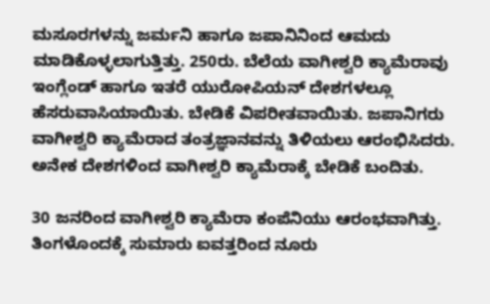ಮಸೂರಗಳನ್ನು ಜರ್ಮನಿ ಹಾಗೂ ಜಪಾನಿನಿಂದ ಆಮದು ಮಾಡಿಕೊಳ್ಳಲಾಗುತ್ತಿತ್ತು. 250ರು. ಬೆಲೆಯ ವಾಗೀಶ್ವರಿ ಕ್ಯಾಮೆರಾವು ಇಂಗ್ಲೆಂಡ್‌ ಹಾಗೂ ಇತರೆ ಯುರೋಪಿಯನ್‌ ದೇಶಗಳಲ್ಲೂ ಹೆಸರುವಾಸಿಯಾಯಿತು. ಬೇಡಿಕೆ ವಿಪರೀತವಾಯಿತು. ಜಪಾನಿಗರು ವಾಗೀಶ್ವರಿ ಕ್ಯಾಮೆರಾದ ತಂತ್ರಜ್ಞಾನವನ್ನು ತಿಳಿಯಲು ಆರಂಭಿಸಿದರು. ಅನೇಕ ದೇಶಗಳಿಂದ ವಾಗೀಶ್ವರಿ ಕ್ಯಾಮೆರಾಕ್ಕೆ ಬೇಡಿಕೆ ಬಂದಿತು.

30 ಜನರಿಂದ ವಾಗೀಶ್ವರಿ ಕ್ಯಾಮೆರಾ ಕಂಪೆನಿಯು ಆರಂಭವಾಗಿತ್ತು. ತಿಂಗಳೊಂದಕ್ಕೆ ಸುಮಾರು ಐವತ್ತರಿಂದ ನೂರು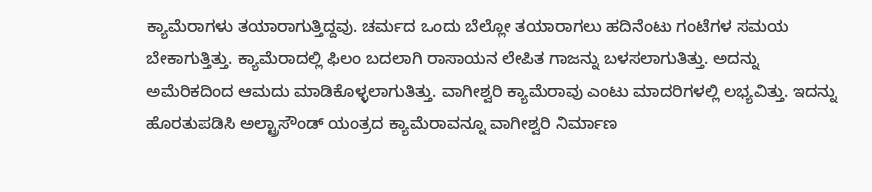ಕ್ಯಾಮೆರಾಗಳು ತಯಾರಾಗುತ್ತಿದ್ದವು. ಚರ್ಮದ ಒಂದು ಬೆಲ್ಲೋ ತಯಾರಾಗಲು ಹದಿನೆಂಟು ಗಂಟೆಗಳ ಸಮಯ ಬೇಕಾಗುತ್ತಿತ್ತು. ಕ್ಯಾಮೆರಾದಲ್ಲಿ ಫಿಲಂ ಬದಲಾಗಿ ರಾಸಾಯನ ಲೇಪಿತ ಗಾಜನ್ನು ಬಳಸಲಾಗುತಿತ್ತು. ಅದನ್ನು ಅಮೆರಿಕದಿಂದ ಆಮದು ಮಾಡಿಕೊಳ್ಳಲಾಗುತಿತ್ತು. ವಾಗೀಶ್ವರಿ ಕ್ಯಾಮೆರಾವು ಎಂಟು ಮಾದರಿಗಳಲ್ಲಿ ಲಭ್ಯವಿತ್ತು. ಇದನ್ನು ಹೊರತುಪಡಿಸಿ ಅಲ್ಟ್ರಾಸೌಂಡ್‌ ಯಂತ್ರದ ಕ್ಯಾಮೆರಾವನ್ನೂ ವಾಗೀಶ್ವರಿ ನಿರ್ಮಾಣ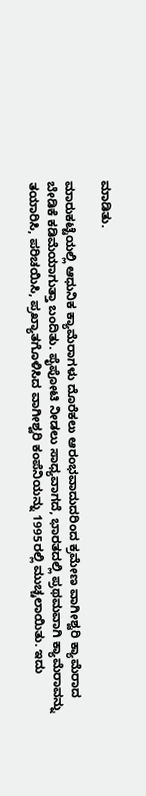ಮಾಡಿತು.

ಮಾರುಕಟ್ಟೆಯಲ್ಲಿ ಆಧುನಿಕ ಕ್ಯಾಮೆರಾಗಳು ದೊರೆಕಲು ಆರಂಭವಾದುದರಿಂದ ಕ್ರಮೇಣ ವಾಗೀಶ್ವರಿ ಕ್ಯಾಮೆರಾದ ಬೇಡಿಕೆ ಕಡಿಮೆಯಾಗುತ್ತಾ ಬಂದಿತು. ಪೈಪೋಟಿ ನೀಡಲು ಸಾಧ್ಯವಾಗದೆ, ಭಾರತದಲ್ಲಿ ಪ್ರಥಮವಾಗಿ ಕ್ಯಾಮೆರಾವನ್ನು ತಯಾರಿಸಿ, ಪರಿಚಯಿಸಿ, ಪ್ರಖ್ಯಾತಗೊಳಿಸಿದ ವಾಗೀಶ್ವರಿ ಕಂಪೆನಿಯನ್ನು 1995ರಲ್ಲಿ ಮುಚ್ಚಲಾಯಿತು. ಇದು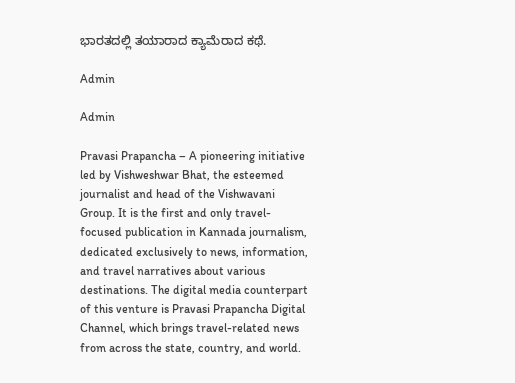ಭಾರತದಲ್ಲಿ ತಯಾರಾದ ಕ್ಯಾಮೆರಾದ ಕಥೆ.

Admin

Admin

Pravasi Prapancha – A pioneering initiative led by Vishweshwar Bhat, the esteemed journalist and head of the Vishwavani Group. It is the first and only travel-focused publication in Kannada journalism, dedicated exclusively to news, information, and travel narratives about various destinations. The digital media counterpart of this venture is Pravasi Prapancha Digital Channel, which brings travel-related news from across the state, country, and world.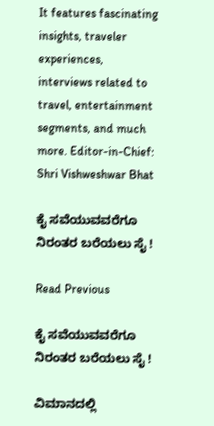It features fascinating insights, traveler experiences, interviews related to travel, entertainment segments, and much more. Editor-in-Chief: Shri Vishweshwar Bhat

ಕೈ ಸವೆಯುವವರೆಗೂ ನಿರಂತರ ಬರೆಯಲು ಸೈ !

Read Previous

ಕೈ ಸವೆಯುವವರೆಗೂ ನಿರಂತರ ಬರೆಯಲು ಸೈ !

ವಿಮಾನದಲ್ಲಿ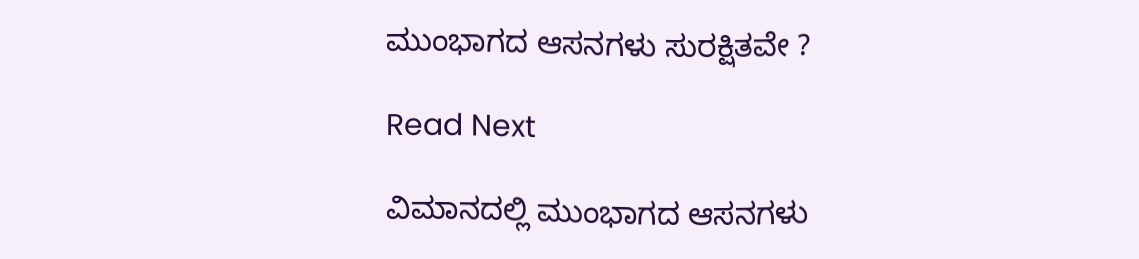ಮುಂಭಾಗದ ಆಸನಗಳು ಸುರಕ್ಷಿತವೇ ?

Read Next

ವಿಮಾನದಲ್ಲಿ ಮುಂಭಾಗದ ಆಸನಗಳು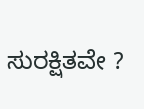ಸುರಕ್ಷಿತವೇ ?